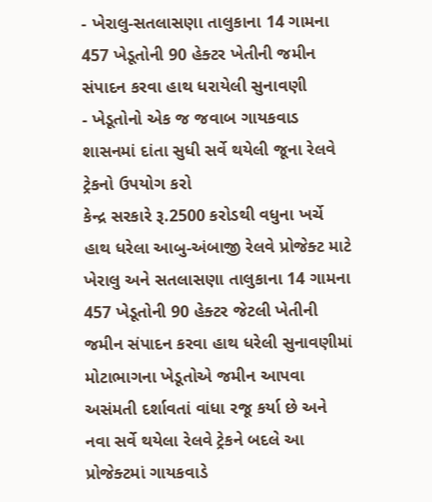- ખેરાલુ-સતલાસણા તાલુકાના 14 ગામના 457 ખેડૂતોની 90 હેક્ટર ખેતીની જમીન સંપાદન કરવા હાથ ધરાયેલી સુનાવણી
- ખેડૂતોનો એક જ જવાબ ગાયકવાડ શાસનમાં દાંતા સુધી સર્વે થયેલી જૂના રેલવે ટ્રેકનો ઉપયોગ કરો
કેન્દ્ર સરકારે રૂ.2500 કરોડથી વધુના ખર્ચે હાથ ધરેલા આબુ-અંબાજી રેલવે પ્રોજેક્ટ માટે ખેરાલુ અને સતલાસણા તાલુકાના 14 ગામના 457 ખેડૂતોની 90 હેક્ટર જેટલી ખેતીની જમીન સંપાદન કરવા હાથ ધરેલી સુનાવણીમાં મોટાભાગના ખેડૂતોએ જમીન આપવા અસંમતી દર્શાવતાં વાંધા રજૂ કર્યા છે અને નવા સર્વે થયેલા રેલવે ટ્રેકને બદલે આ પ્રોજેક્ટમાં ગાયકવાડે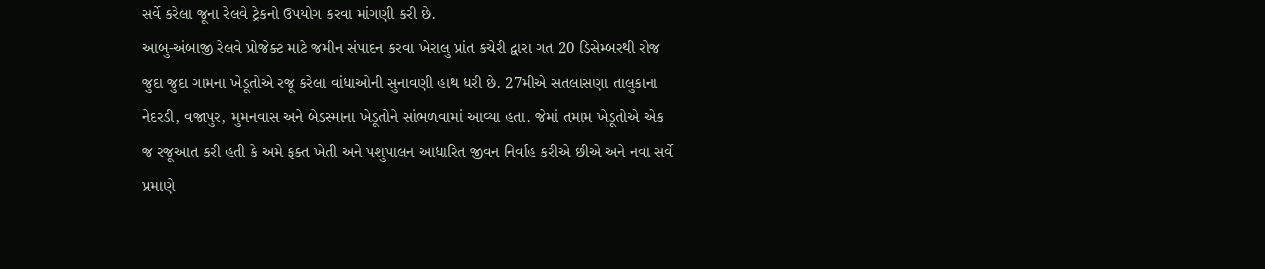સર્વે કરેલા જૂના રેલવે ટ્રેકનો ઉપયોગ કરવા માંગણી કરી છે.
આબુ-અંબાજી રેલવે પ્રોજેક્ટ માટે જમીન સંપાદન કરવા ખેરાલુ પ્રાંત કચેરી દ્વારા ગત 20 ડિસેમ્બરથી રોજ જુદા જુદા ગામના ખેડૂતોએ રજૂ કરેલા વાંધાઓની સુનાવણી હાથ ધરી છે. 27મીએ સતલાસણા તાલુકાના નેદરડી, વજાપુર, મુમનવાસ અને બેડસ્માના ખેડૂતોને સાંભળવામાં આવ્યા હતા. જેમાં તમામ ખેડૂતોએ એક જ રજૂઆત કરી હતી કે અમે ફક્ત ખેતી અને પશુપાલન આધારિત જીવન નિર્વાહ કરીએ છીએ અને નવા સર્વે પ્રમાણે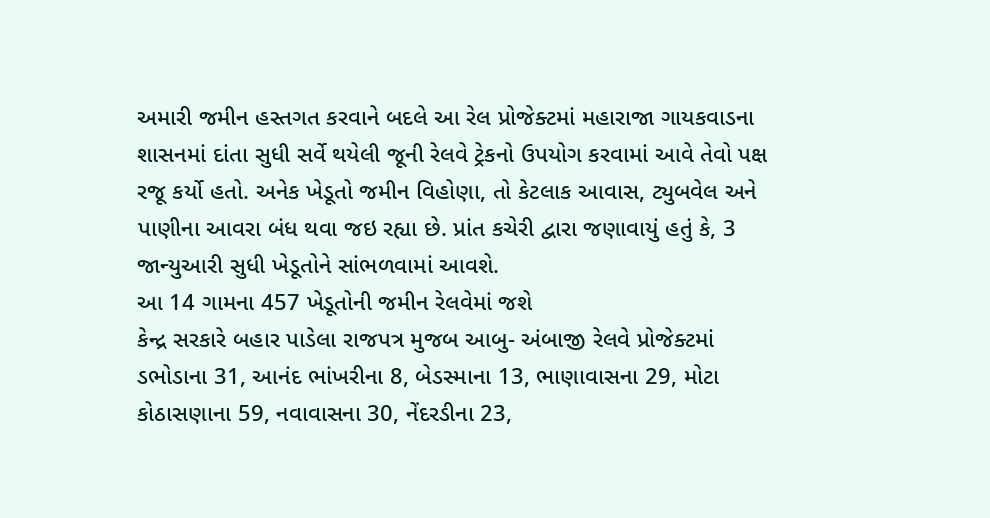અમારી જમીન હસ્તગત કરવાને બદલે આ રેલ પ્રોજેક્ટમાં મહારાજા ગાયકવાડના શાસનમાં દાંતા સુધી સર્વે થયેલી જૂની રેલવે ટ્રેકનો ઉપયોગ કરવામાં આવે તેવો પક્ષ રજૂ કર્યો હતો. અનેક ખેડૂતો જમીન વિહોણા, તો કેટલાક આવાસ, ટ્યુબવેલ અને પાણીના આવરા બંધ થવા જઇ રહ્યા છે. પ્રાંત કચેરી દ્વારા જણાવાયું હતું કે, 3 જાન્યુઆરી સુધી ખેડૂતોને સાંભળવામાં આવશે.
આ 14 ગામના 457 ખેડૂતોની જમીન રેલવેમાં જશે
કેન્દ્ર સરકારે બહાર પાડેલા રાજપત્ર મુજબ આબુ- અંબાજી રેલવે પ્રોજેક્ટમાં ડભોડાના 31, આનંદ ભાંખરીના 8, બેડસ્માના 13, ભાણાવાસના 29, મોટા કોઠાસણાના 59, નવાવાસના 30, નેંદરડીના 23,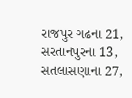રાજપુર ગઢના 21, સરતાનપુરના 13, સતલાસણાના 27,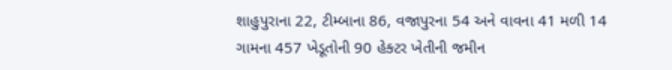શાહુપુરાના 22, ટીમ્બાના 86, વજાપુરના 54 અને વાવના 41 મળી 14 ગામના 457 ખેડૂતોની 90 હેક્ટર ખેતીની જમીન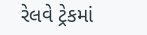રેલવે ટ્રેકમાં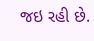જઇ રહી છે.